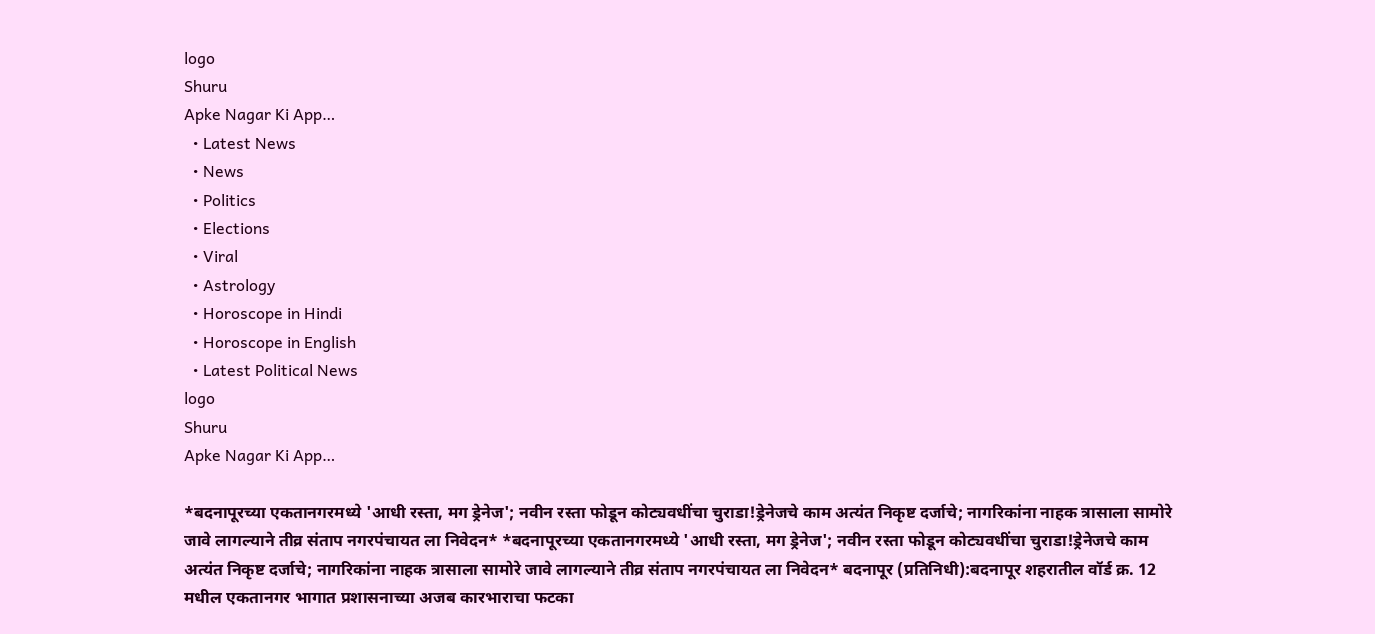logo
Shuru
Apke Nagar Ki App…
  • Latest News
  • News
  • Politics
  • Elections
  • Viral
  • Astrology
  • Horoscope in Hindi
  • Horoscope in English
  • Latest Political News
logo
Shuru
Apke Nagar Ki App…

*बदनापूरच्या एकतानगरमध्ये 'आधी रस्ता, मग ड्रेनेज'; नवीन रस्ता फोडून कोट्यवधींचा चुराडा!ड्रेनेजचे काम अत्यंत निकृष्ट दर्जाचे; नागरिकांना नाहक त्रासाला सामोरे जावे लागल्याने तीव्र संताप नगरपंचायत ला निवेदन* *बदनापूरच्या एकतानगरमध्ये 'आधी रस्ता, मग ड्रेनेज'; नवीन रस्ता फोडून कोट्यवधींचा चुराडा!ड्रेनेजचे काम अत्यंत निकृष्ट दर्जाचे; नागरिकांना नाहक त्रासाला सामोरे जावे लागल्याने तीव्र संताप नगरपंचायत ला निवेदन* बदनापूर (प्रतिनिधी):बदनापूर शहरातील वॉर्ड क्र. 12 मधील एकतानगर भागात प्रशासनाच्या अजब कारभाराचा फटका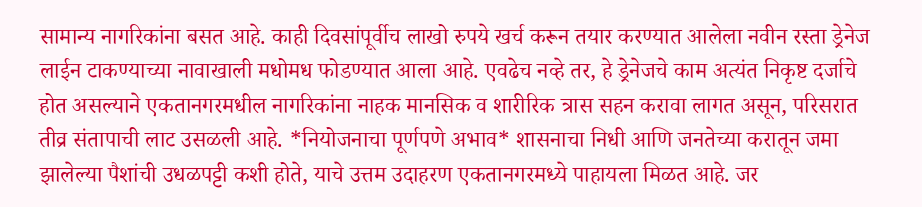सामान्य नागरिकांना बसत आहे. काही दिवसांपूर्वीच लाखो रुपये खर्च करून तयार करण्यात आलेला नवीन रस्ता ड्रेनेज लाईन टाकण्याच्या नावाखाली मधोमध फोडण्यात आला आहे. एवढेच नव्हे तर, हे ड्रेनेजचे काम अत्यंत निकृष्ट दर्जाचे होत असल्याने एकतानगरमधील नागरिकांना नाहक मानसिक व शारीरिक त्रास सहन करावा लागत असून, परिसरात तीव्र संतापाची लाट उसळली आहे. *नियोजनाचा पूर्णपणे अभाव* शासनाचा निधी आणि जनतेच्या करातून जमा झालेल्या पैशांची उधळपट्टी कशी होते, याचे उत्तम उदाहरण एकतानगरमध्ये पाहायला मिळत आहे. जर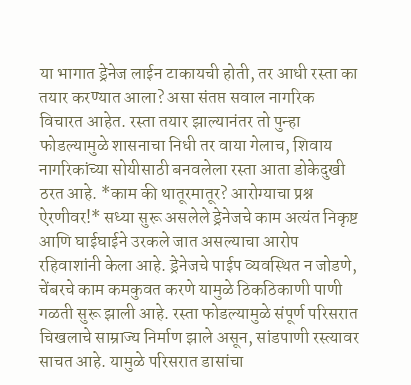या भागात ड्रेनेज लाईन टाकायची होती, तर आधी रस्ता का तयार करण्यात आला? असा संतप्त सवाल नागरिक विचारत आहेत. रस्ता तयार झाल्यानंतर तो पुन्हा फोडल्यामुळे शासनाचा निधी तर वाया गेलाच, शिवाय नागरिकांच्या सोयीसाठी बनवलेला रस्ता आता डोकेदुखी ठरत आहे. *काम की थातूरमातूर? आरोग्याचा प्रश्न ऐरणीवर!* सध्या सुरू असलेले ड्रेनेजचे काम अत्यंत निकृष्ट आणि घाईघाईने उरकले जात असल्याचा आरोप रहिवाशांनी केला आहे. ड्रेनेजचे पाईप व्यवस्थित न जोडणे, चेंबरचे काम कमकुवत करणे यामुळे ठिकठिकाणी पाणी गळती सुरू झाली आहे. रस्ता फोडल्यामुळे संपूर्ण परिसरात चिखलाचे साम्राज्य निर्माण झाले असून, सांडपाणी रस्त्यावर साचत आहे. यामुळे परिसरात डासांचा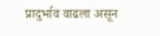प्रादुर्भाव वाढला असून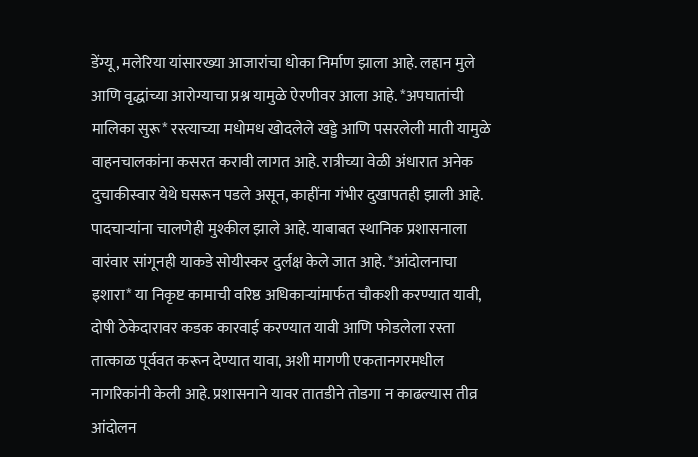डेंग्यू, मलेरिया यांसारख्या आजारांचा धोका निर्माण झाला आहे. लहान मुले आणि वृद्धांच्या आरोग्याचा प्रश्न यामुळे ऐरणीवर आला आहे. *अपघातांची मालिका सुरू* रस्त्याच्या मधोमध खोदलेले खड्डे आणि पसरलेली माती यामुळे वाहनचालकांना कसरत करावी लागत आहे. रात्रीच्या वेळी अंधारात अनेक दुचाकीस्वार येथे घसरून पडले असून, काहींना गंभीर दुखापतही झाली आहे. पादचाऱ्यांना चालणेही मुश्कील झाले आहे. याबाबत स्थानिक प्रशासनाला वारंवार सांगूनही याकडे सोयीस्कर दुर्लक्ष केले जात आहे. *आंदोलनाचा इशारा* या निकृष्ट कामाची वरिष्ठ अधिकाऱ्यांमार्फत चौकशी करण्यात यावी, दोषी ठेकेदारावर कडक कारवाई करण्यात यावी आणि फोडलेला रस्ता तात्काळ पूर्ववत करून देण्यात यावा, अशी मागणी एकतानगरमधील नागरिकांनी केली आहे. प्रशासनाने यावर तातडीने तोडगा न काढल्यास तीव्र आंदोलन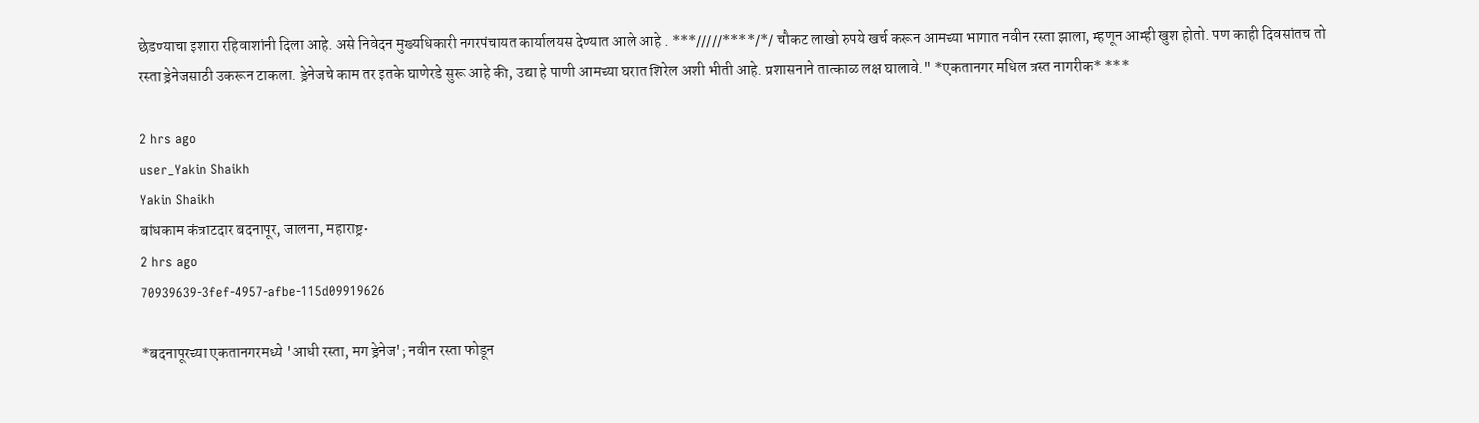छेडण्याचा इशारा रहिवाशांनी दिला आहे. असे निवेदन मुख्यधिकारी नगरपंचायत कार्यालयस देण्यात आले आहे . ***/////****/*/ चौकट लाखो रुपये खर्च करून आमच्या भागात नवीन रस्ता झाला, म्हणून आम्ही खुश होतो. पण काही दिवसांतच तो रस्ता ड्रेनेजसाठी उकरून टाकला. ड्रेनेजचे काम तर इतके घाणेरडे सुरू आहे की, उद्या हे पाणी आमच्या घरात शिरेल अशी भीती आहे. प्रशासनाने तात्काळ लक्ष घालावे." *एकतानगर मधिल त्रस्त नागरीक* ***

2 hrs ago
user_Yakin Shaikh
Yakin Shaikh
बांधकाम कंत्राटदार बदनापूर, जालना, महाराष्ट्र•
2 hrs ago
70939639-3fef-4957-afbe-115d09919626

*बदनापूरच्या एकतानगरमध्ये 'आधी रस्ता, मग ड्रेनेज'; नवीन रस्ता फोडून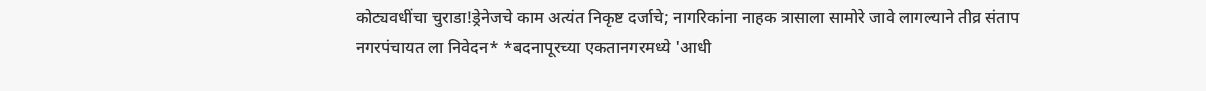कोट्यवधींचा चुराडा!ड्रेनेजचे काम अत्यंत निकृष्ट दर्जाचे; नागरिकांना नाहक त्रासाला सामोरे जावे लागल्याने तीव्र संताप नगरपंचायत ला निवेदन* *बदनापूरच्या एकतानगरमध्ये 'आधी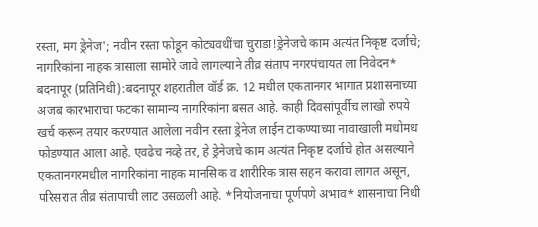रस्ता, मग ड्रेनेज'; नवीन रस्ता फोडून कोट्यवधींचा चुराडा!ड्रेनेजचे काम अत्यंत निकृष्ट दर्जाचे; नागरिकांना नाहक त्रासाला सामोरे जावे लागल्याने तीव्र संताप नगरपंचायत ला निवेदन* बदनापूर (प्रतिनिधी):बदनापूर शहरातील वॉर्ड क्र. 12 मधील एकतानगर भागात प्रशासनाच्या अजब कारभाराचा फटका सामान्य नागरिकांना बसत आहे. काही दिवसांपूर्वीच लाखो रुपये खर्च करून तयार करण्यात आलेला नवीन रस्ता ड्रेनेज लाईन टाकण्याच्या नावाखाली मधोमध फोडण्यात आला आहे. एवढेच नव्हे तर, हे ड्रेनेजचे काम अत्यंत निकृष्ट दर्जाचे होत असल्याने एकतानगरमधील नागरिकांना नाहक मानसिक व शारीरिक त्रास सहन करावा लागत असून, परिसरात तीव्र संतापाची लाट उसळली आहे. *नियोजनाचा पूर्णपणे अभाव* शासनाचा निधी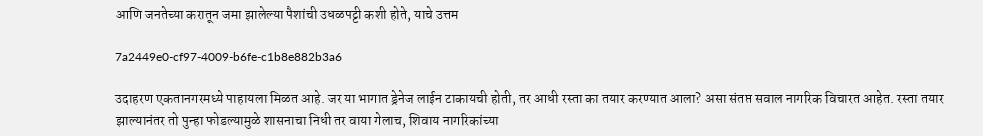आणि जनतेच्या करातून जमा झालेल्या पैशांची उधळपट्टी कशी होते, याचे उत्तम

7a2449e0-cf97-4009-b6fe-c1b8e882b3a6

उदाहरण एकतानगरमध्ये पाहायला मिळत आहे. जर या भागात ड्रेनेज लाईन टाकायची होती, तर आधी रस्ता का तयार करण्यात आला? असा संतप्त सवाल नागरिक विचारत आहेत. रस्ता तयार झाल्यानंतर तो पुन्हा फोडल्यामुळे शासनाचा निधी तर वाया गेलाच, शिवाय नागरिकांच्या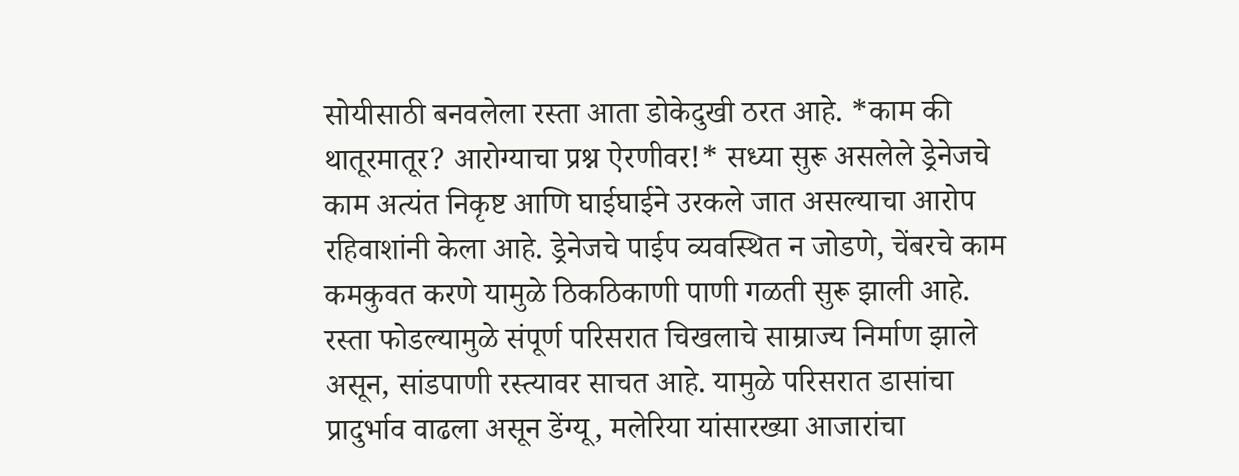सोयीसाठी बनवलेला रस्ता आता डोकेदुखी ठरत आहे. *काम की थातूरमातूर? आरोग्याचा प्रश्न ऐरणीवर!* सध्या सुरू असलेले ड्रेनेजचे काम अत्यंत निकृष्ट आणि घाईघाईने उरकले जात असल्याचा आरोप रहिवाशांनी केला आहे. ड्रेनेजचे पाईप व्यवस्थित न जोडणे, चेंबरचे काम कमकुवत करणे यामुळे ठिकठिकाणी पाणी गळती सुरू झाली आहे. रस्ता फोडल्यामुळे संपूर्ण परिसरात चिखलाचे साम्राज्य निर्माण झाले असून, सांडपाणी रस्त्यावर साचत आहे. यामुळे परिसरात डासांचा प्रादुर्भाव वाढला असून डेंग्यू, मलेरिया यांसारख्या आजारांचा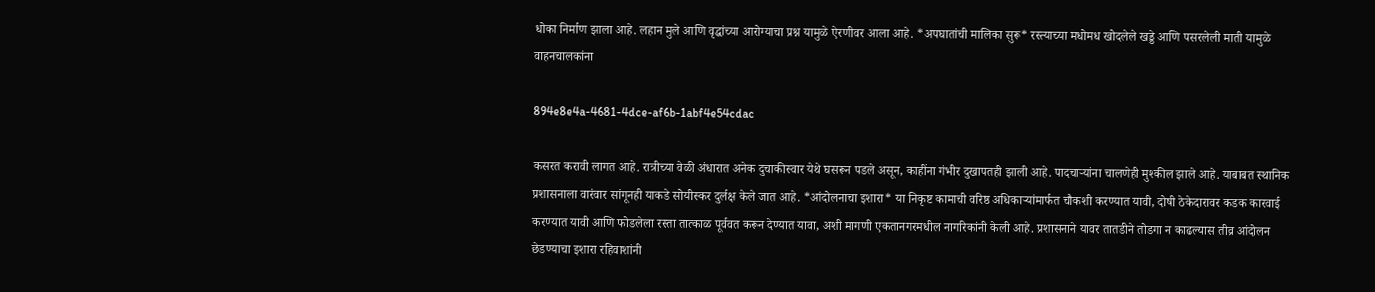धोका निर्माण झाला आहे. लहान मुले आणि वृद्धांच्या आरोग्याचा प्रश्न यामुळे ऐरणीवर आला आहे. *अपघातांची मालिका सुरू* रस्त्याच्या मधोमध खोदलेले खड्डे आणि पसरलेली माती यामुळे वाहनचालकांना

894e8e4a-4681-4dce-af6b-1abf4e54cdac

कसरत करावी लागत आहे. रात्रीच्या वेळी अंधारात अनेक दुचाकीस्वार येथे घसरून पडले असून, काहींना गंभीर दुखापतही झाली आहे. पादचाऱ्यांना चालणेही मुश्कील झाले आहे. याबाबत स्थानिक प्रशासनाला वारंवार सांगूनही याकडे सोयीस्कर दुर्लक्ष केले जात आहे. *आंदोलनाचा इशारा* या निकृष्ट कामाची वरिष्ठ अधिकाऱ्यांमार्फत चौकशी करण्यात यावी, दोषी ठेकेदारावर कडक कारवाई करण्यात यावी आणि फोडलेला रस्ता तात्काळ पूर्ववत करून देण्यात यावा, अशी मागणी एकतानगरमधील नागरिकांनी केली आहे. प्रशासनाने यावर तातडीने तोडगा न काढल्यास तीव्र आंदोलन छेडण्याचा इशारा रहिवाशांनी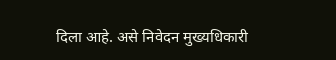दिला आहे. असे निवेदन मुख्यधिकारी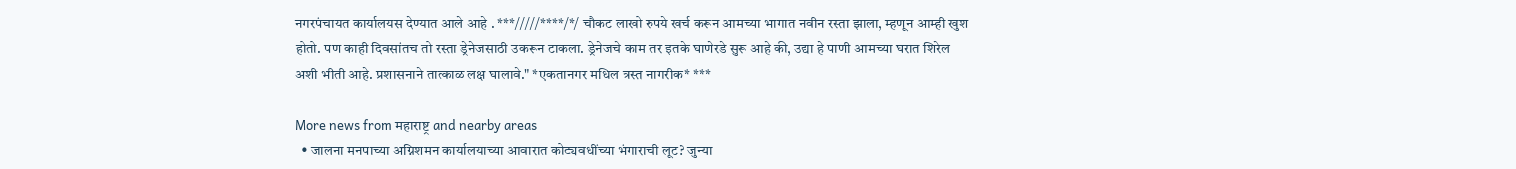नगरपंचायत कार्यालयस देण्यात आले आहे . ***/////****/*/ चौकट लाखो रुपये खर्च करून आमच्या भागात नवीन रस्ता झाला, म्हणून आम्ही खुश होतो. पण काही दिवसांतच तो रस्ता ड्रेनेजसाठी उकरून टाकला. ड्रेनेजचे काम तर इतके घाणेरडे सुरू आहे की, उद्या हे पाणी आमच्या घरात शिरेल अशी भीती आहे. प्रशासनाने तात्काळ लक्ष घालावे." *एकतानगर मधिल त्रस्त नागरीक* ***

More news from महाराष्ट्र and nearby areas
  • जालना मनपाच्या अग्निशमन कार्यालयाच्या आवारात कोट्यवधींच्या भंगाराची लूट? जुन्या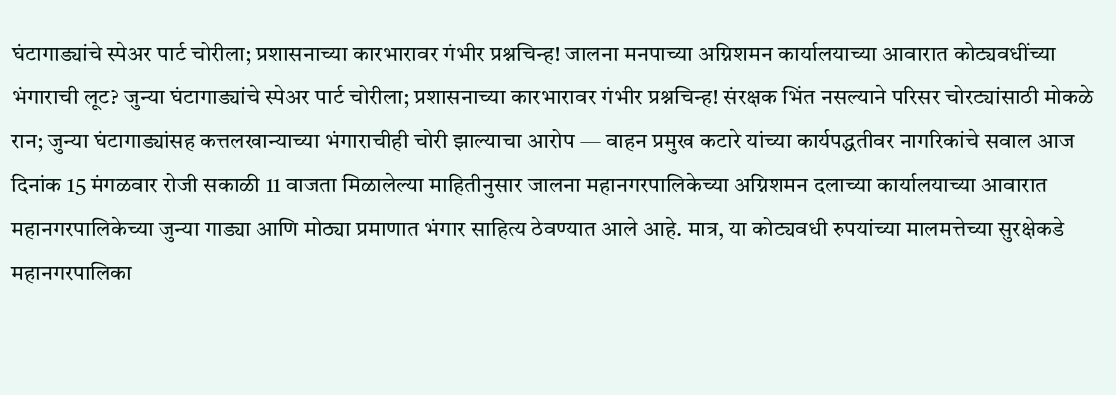घंटागाड्यांचे स्पेअर पार्ट चोरीला; प्रशासनाच्या कारभारावर गंभीर प्रश्नचिन्ह! जालना मनपाच्या अग्निशमन कार्यालयाच्या आवारात कोट्यवधींच्या भंगाराची लूट? जुन्या घंटागाड्यांचे स्पेअर पार्ट चोरीला; प्रशासनाच्या कारभारावर गंभीर प्रश्नचिन्ह! संरक्षक भिंत नसल्याने परिसर चोरट्यांसाठी मोकळे रान; जुन्या घंटागाड्यांसह कत्तलखान्याच्या भंगाराचीही चोरी झाल्याचा आरोप — वाहन प्रमुख कटारे यांच्या कार्यपद्धतीवर नागरिकांचे सवाल आज दिनांक 15 मंगळवार रोजी सकाळी 11 वाजता मिळालेल्या माहितीनुसार जालना महानगरपालिकेच्या अग्निशमन दलाच्या कार्यालयाच्या आवारात महानगरपालिकेच्या जुन्या गाड्या आणि मोठ्या प्रमाणात भंगार साहित्य ठेवण्यात आले आहे. मात्र, या कोट्यवधी रुपयांच्या मालमत्तेच्या सुरक्षेकडे महानगरपालिका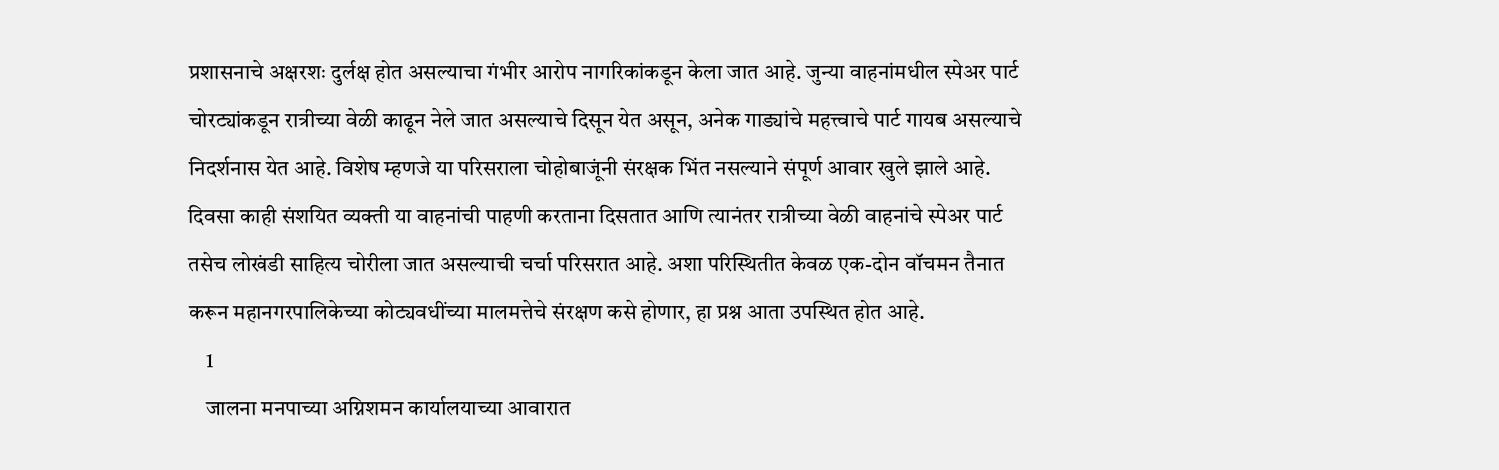प्रशासनाचे अक्षरशः दुर्लक्ष होत असल्याचा गंभीर आरोप नागरिकांकडून केला जात आहे. जुन्या वाहनांमधील स्पेअर पार्ट चोरट्यांकडून रात्रीच्या वेळी काढून नेले जात असल्याचे दिसून येत असून, अनेक गाड्यांचे महत्त्वाचे पार्ट गायब असल्याचे निदर्शनास येत आहे. विशेष म्हणजे या परिसराला चोहोबाजूंनी संरक्षक भिंत नसल्याने संपूर्ण आवार खुले झाले आहे. दिवसा काही संशयित व्यक्ती या वाहनांची पाहणी करताना दिसतात आणि त्यानंतर रात्रीच्या वेळी वाहनांचे स्पेअर पार्ट तसेच लोखंडी साहित्य चोरीला जात असल्याची चर्चा परिसरात आहे. अशा परिस्थितीत केवळ एक-दोन वॉचमन तैनात करून महानगरपालिकेच्या कोट्यवधींच्या मालमत्तेचे संरक्षण कसे होणार, हा प्रश्न आता उपस्थित होत आहे.
    1
    जालना मनपाच्या अग्निशमन कार्यालयाच्या आवारात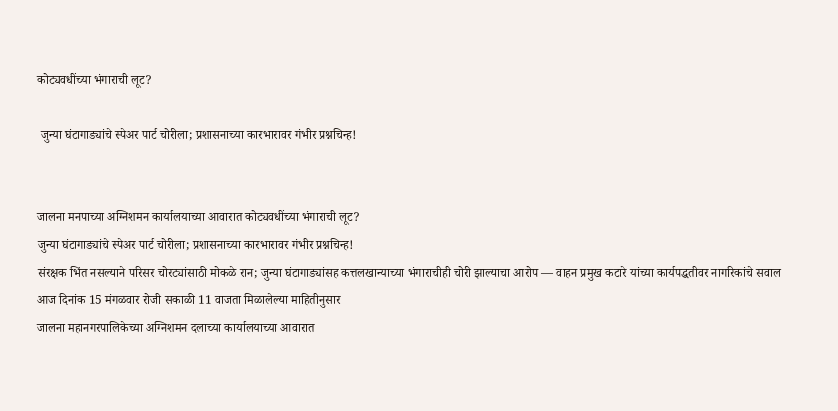कोट्यवधींच्या भंगाराची लूट?

 जुन्या घंटागाड्यांचे स्पेअर पार्ट चोरीला; प्रशासनाच्या कारभारावर गंभीर प्रश्नचिन्ह!


जालना मनपाच्या अग्निशमन कार्यालयाच्या आवारात कोट्यवधींच्या भंगाराची लूट?
जुन्या घंटागाड्यांचे स्पेअर पार्ट चोरीला; प्रशासनाच्या कारभारावर गंभीर प्रश्नचिन्ह!
संरक्षक भिंत नसल्याने परिसर चोरट्यांसाठी मोकळे रान; जुन्या घंटागाड्यांसह कत्तलखान्याच्या भंगाराचीही चोरी झाल्याचा आरोप — वाहन प्रमुख कटारे यांच्या कार्यपद्धतीवर नागरिकांचे सवाल
आज दिनांक 15 मंगळवार रोजी सकाळी 11 वाजता मिळालेल्या माहितीनुसार
जालना महानगरपालिकेच्या अग्निशमन दलाच्या कार्यालयाच्या आवारात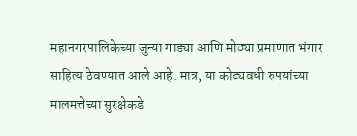महानगरपालिकेच्या जुन्या गाड्या आणि मोठ्या प्रमाणात भंगार साहित्य ठेवण्यात आले आहे. मात्र, या कोट्यवधी रुपयांच्या मालमत्तेच्या सुरक्षेकडे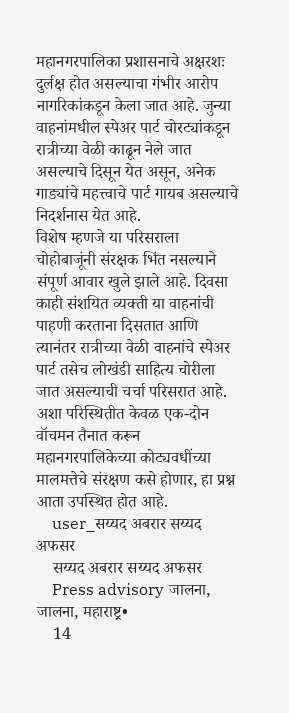महानगरपालिका प्रशासनाचे अक्षरशः दुर्लक्ष होत असल्याचा गंभीर आरोप नागरिकांकडून केला जात आहे. जुन्या वाहनांमधील स्पेअर पार्ट चोरट्यांकडून रात्रीच्या वेळी काढून नेले जात असल्याचे दिसून येत असून, अनेक गाड्यांचे महत्त्वाचे पार्ट गायब असल्याचे निदर्शनास येत आहे.
विशेष म्हणजे या परिसराला चोहोबाजूंनी संरक्षक भिंत नसल्याने संपूर्ण आवार खुले झाले आहे. दिवसा काही संशयित व्यक्ती या वाहनांची पाहणी करताना दिसतात आणि त्यानंतर रात्रीच्या वेळी वाहनांचे स्पेअर पार्ट तसेच लोखंडी साहित्य चोरीला जात असल्याची चर्चा परिसरात आहे. अशा परिस्थितीत केवळ एक-दोन वॉचमन तैनात करून महानगरपालिकेच्या कोट्यवधींच्या मालमत्तेचे संरक्षण कसे होणार, हा प्रश्न आता उपस्थित होत आहे.
    user_सय्यद अबरार सय्यद अफसर
    सय्यद अबरार सय्यद अफसर
    Press advisory जालना, जालना, महाराष्ट्र•
    14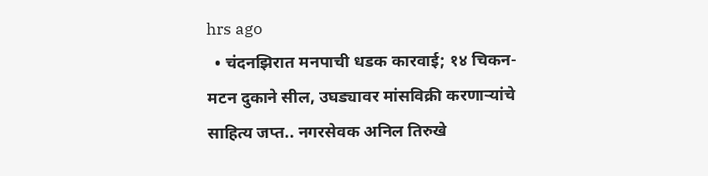hrs ago
  • चंदनझिरात मनपाची धडक कारवाई; १४ चिकन-मटन दुकाने सील, उघड्यावर मांसविक्री करणाऱ्यांचे साहित्य जप्त.. नगरसेवक अनिल तिरुखे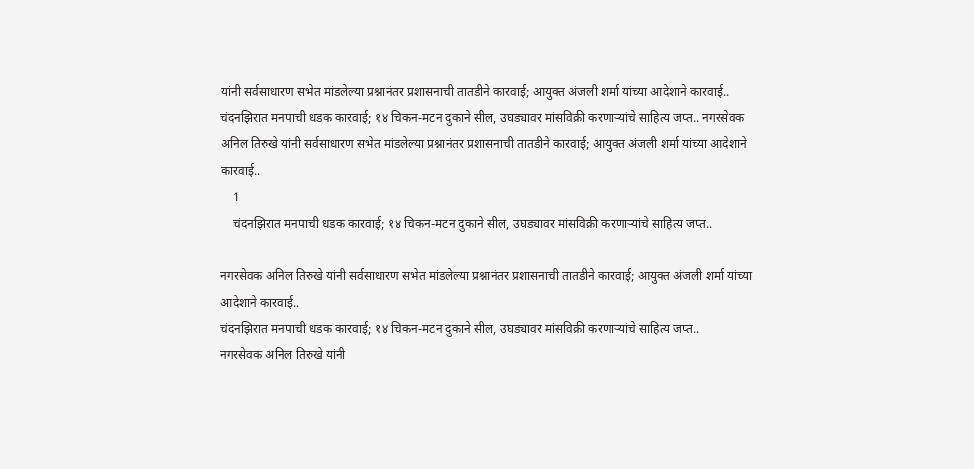यांनी सर्वसाधारण सभेत मांडलेल्या प्रश्नानंतर प्रशासनाची तातडीने कारवाई; आयुक्त अंजली शर्मा यांच्या आदेशाने कारवाई.. चंदनझिरात मनपाची धडक कारवाई; १४ चिकन-मटन दुकाने सील, उघड्यावर मांसविक्री करणाऱ्यांचे साहित्य जप्त.. नगरसेवक अनिल तिरुखे यांनी सर्वसाधारण सभेत मांडलेल्या प्रश्नानंतर प्रशासनाची तातडीने कारवाई; आयुक्त अंजली शर्मा यांच्या आदेशाने कारवाई..
    1
    चंदनझिरात मनपाची धडक कारवाई; १४ चिकन-मटन दुकाने सील, उघड्यावर मांसविक्री करणाऱ्यांचे साहित्य जप्त..

नगरसेवक अनिल तिरुखे यांनी सर्वसाधारण सभेत मांडलेल्या प्रश्नानंतर प्रशासनाची तातडीने कारवाई; आयुक्त अंजली शर्मा यांच्या आदेशाने कारवाई..
चंदनझिरात मनपाची धडक कारवाई; १४ चिकन-मटन दुकाने सील, उघड्यावर मांसविक्री करणाऱ्यांचे साहित्य जप्त..
नगरसेवक अनिल तिरुखे यांनी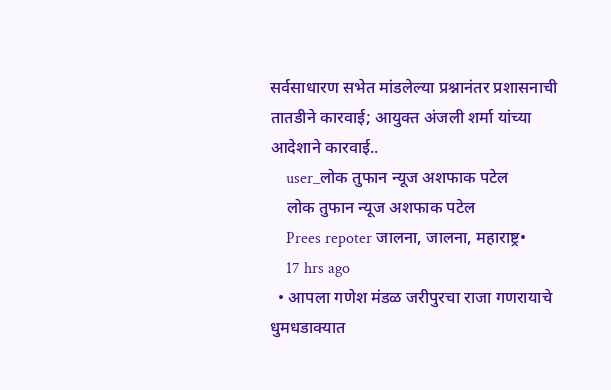सर्वसाधारण सभेत मांडलेल्या प्रश्नानंतर प्रशासनाची तातडीने कारवाई; आयुक्त अंजली शर्मा यांच्या आदेशाने कारवाई..
    user_लोक तुफान न्यूज अशफाक पटेल
    लोक तुफान न्यूज अशफाक पटेल
    Prees repoter जालना, जालना, महाराष्ट्र•
    17 hrs ago
  • आपला गणेश मंडळ जरीपुरचा राजा गणरायाचे धुमधडाक्यात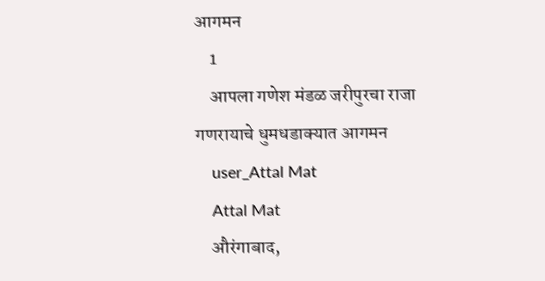आगमन
    1
    आपला गणेश मंडळ जरीपुरचा राजा  गणरायाचे धुमधडाक्यात आगमन
    user_Attal Mat
    Attal Mat
    औरंगाबाद,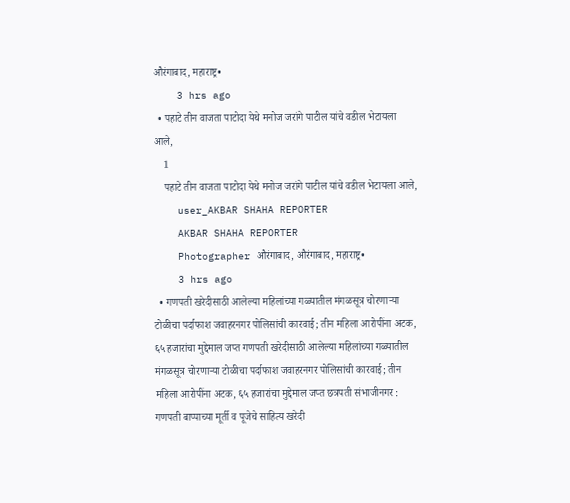औरंगाबाद, महाराष्ट्र•
    3 hrs ago
  • पहाटे तीन वाजता पाटोदा येथे मनोज जरांगे पाटील यांचे वडील भेटायला आले,
    1
    पहाटे तीन वाजता पाटोदा येथे मनोज जरांगे पाटील यांचे वडील भेटायला आले,
    user_AKBAR SHAHA REPORTER
    AKBAR SHAHA REPORTER
    Photographer औरंगाबाद, औरंगाबाद, महाराष्ट्र•
    3 hrs ago
  • गणपती खरेदीसाठी आलेल्या महिलांच्या गळ्यातील मंगळसूत्र चोरणाऱ्या टोळीचा पर्दाफाश जवाहरनगर पोलिसांची कारवाई; तीन महिला आरोपींना अटक, ६५ हजारांचा मुद्देमाल जप्त गणपती खरेदीसाठी आलेल्या महिलांच्या गळ्यातील मंगळसूत्र चोरणाऱ्या टोळीचा पर्दाफाश जवाहरनगर पोलिसांची कारवाई; तीन महिला आरोपींना अटक, ६५ हजारांचा मुद्देमाल जप्त छत्रपती संभाजीनगर : गणपती बाप्पाच्या मूर्ती व पूजेचे साहित्य खरेदी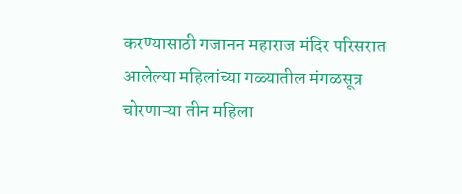करण्यासाठी गजानन महाराज मंदिर परिसरात आलेल्या महिलांच्या गळ्यातील मंगळसूत्र चोरणाऱ्या तीन महिला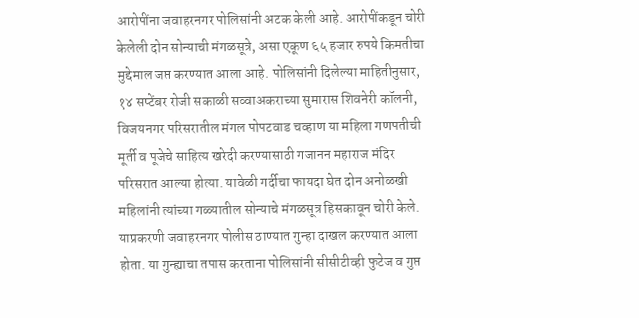आरोपींना जवाहरनगर पोलिसांनी अटक केली आहे. आरोपींकडून चोरी केलेली दोन सोन्याची मंगळसूत्रे, असा एकूण ६५ हजार रुपये किमतीचा मुद्देमाल जप्त करण्यात आला आहे. पोलिसांनी दिलेल्या माहितीनुसार, १४ सप्टेंबर रोजी सकाळी सव्वाअकराच्या सुमारास शिवनेरी कॉलनी, विजयनगर परिसरातील मंगल पोपटवाड चव्हाण या महिला गणपतीची मूर्ती व पूजेचे साहित्य खरेदी करण्यासाठी गजानन महाराज मंदिर परिसरात आल्या होत्या. यावेळी गर्दीचा फायदा घेत दोन अनोळखी महिलांनी त्यांच्या गळ्यातील सोन्याचे मंगळसूत्र हिसकावून चोरी केले. याप्रकरणी जवाहरनगर पोलीस ठाण्यात गुन्हा दाखल करण्यात आला होता. या गुन्ह्याचा तपास करताना पोलिसांनी सीसीटीव्ही फुटेज व गुप्त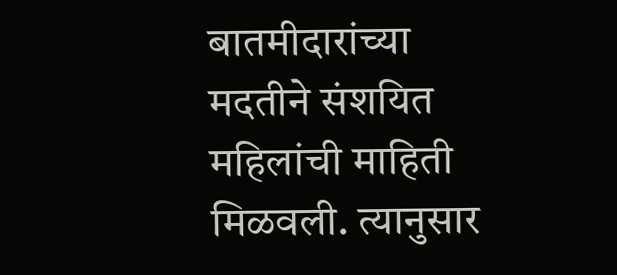बातमीदारांच्या मदतीने संशयित महिलांची माहिती मिळवली. त्यानुसार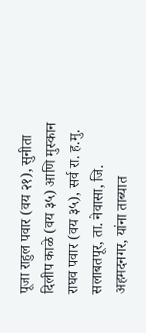पूजा राहुल पवार (वय २१), सुनीता दिलीप काळे (वय ३५) आणि मुस्कान राघव पवार (वय ३५), सर्व रा. ह.मु. सलाबतपूर, ता. नेवासा, जि. अहमदनगर, यांना ताब्यात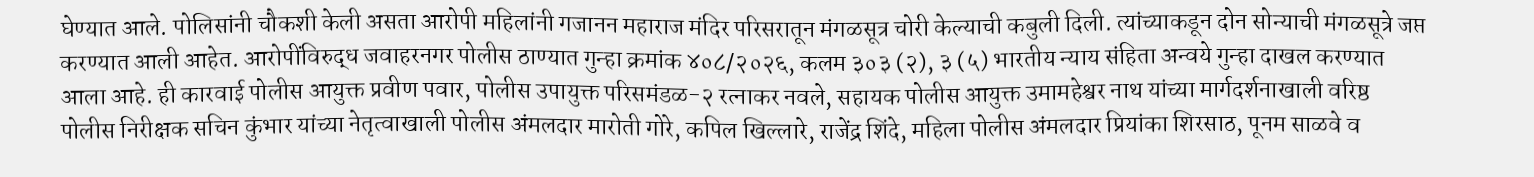घेण्यात आले. पोलिसांनी चौकशी केली असता आरोपी महिलांनी गजानन महाराज मंदिर परिसरातून मंगळसूत्र चोरी केल्याची कबुली दिली. त्यांच्याकडून दोन सोन्याची मंगळसूत्रे जप्त करण्यात आली आहेत. आरोपींविरुद्ध जवाहरनगर पोलीस ठाण्यात गुन्हा क्रमांक ४०८/२०२६, कलम ३०३ (२), ३ (५) भारतीय न्याय संहिता अन्वये गुन्हा दाखल करण्यात आला आहे. ही कारवाई पोलीस आयुक्त प्रवीण पवार, पोलीस उपायुक्त परिसमंडळ-२ रत्नाकर नवले, सहायक पोलीस आयुक्त उमामहेश्वर नाथ यांच्या मार्गदर्शनाखाली वरिष्ठ पोलीस निरीक्षक सचिन कुंभार यांच्या नेतृत्वाखाली पोलीस अंमलदार मारोती गोरे, कपिल खिल्लारे, राजेंद्र शिंदे, महिला पोलीस अंमलदार प्रियांका शिरसाठ, पूनम साळवे व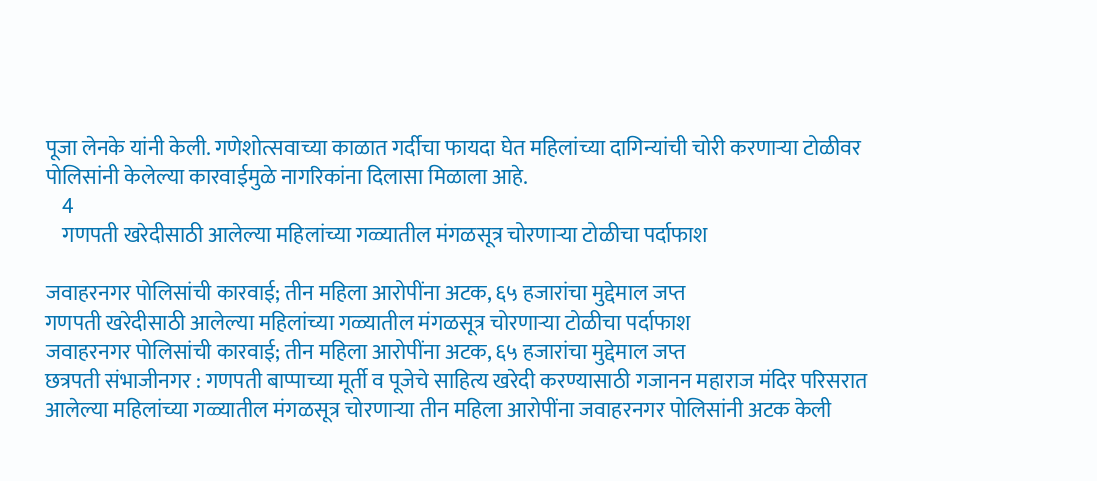पूजा लेनके यांनी केली. गणेशोत्सवाच्या काळात गर्दीचा फायदा घेत महिलांच्या दागिन्यांची चोरी करणाऱ्या टोळीवर पोलिसांनी केलेल्या कारवाईमुळे नागरिकांना दिलासा मिळाला आहे.
    4
    गणपती खरेदीसाठी आलेल्या महिलांच्या गळ्यातील मंगळसूत्र चोरणाऱ्या टोळीचा पर्दाफाश

जवाहरनगर पोलिसांची कारवाई; तीन महिला आरोपींना अटक, ६५ हजारांचा मुद्देमाल जप्त
गणपती खरेदीसाठी आलेल्या महिलांच्या गळ्यातील मंगळसूत्र चोरणाऱ्या टोळीचा पर्दाफाश
जवाहरनगर पोलिसांची कारवाई; तीन महिला आरोपींना अटक, ६५ हजारांचा मुद्देमाल जप्त
छत्रपती संभाजीनगर : गणपती बाप्पाच्या मूर्ती व पूजेचे साहित्य खरेदी करण्यासाठी गजानन महाराज मंदिर परिसरात आलेल्या महिलांच्या गळ्यातील मंगळसूत्र चोरणाऱ्या तीन महिला आरोपींना जवाहरनगर पोलिसांनी अटक केली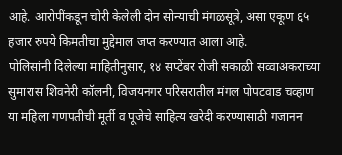आहे. आरोपींकडून चोरी केलेली दोन सोन्याची मंगळसूत्रे, असा एकूण ६५ हजार रुपये किमतीचा मुद्देमाल जप्त करण्यात आला आहे.
पोलिसांनी दिलेल्या माहितीनुसार, १४ सप्टेंबर रोजी सकाळी सव्वाअकराच्या सुमारास शिवनेरी कॉलनी, विजयनगर परिसरातील मंगल पोपटवाड चव्हाण या महिला गणपतीची मूर्ती व पूजेचे साहित्य खरेदी करण्यासाठी गजानन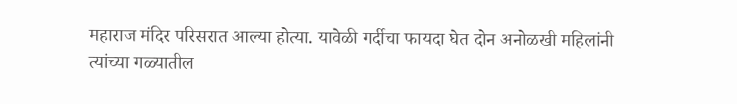महाराज मंदिर परिसरात आल्या होत्या. यावेळी गर्दीचा फायदा घेत दोन अनोळखी महिलांनी त्यांच्या गळ्यातील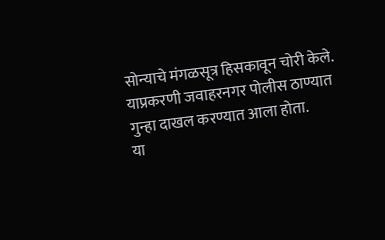सोन्याचे मंगळसूत्र हिसकावून चोरी केले. याप्रकरणी जवाहरनगर पोलीस ठाण्यात गुन्हा दाखल करण्यात आला होता.
या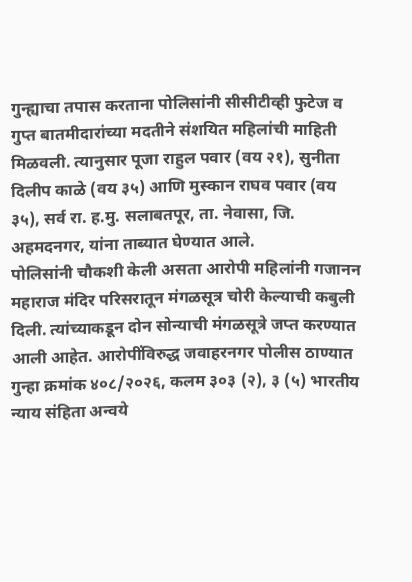गुन्ह्याचा तपास करताना पोलिसांनी सीसीटीव्ही फुटेज व गुप्त बातमीदारांच्या मदतीने संशयित महिलांची माहिती मिळवली. त्यानुसार पूजा राहुल पवार (वय २१), सुनीता दिलीप काळे (वय ३५) आणि मुस्कान राघव पवार (वय ३५), सर्व रा. ह.मु. सलाबतपूर, ता. नेवासा, जि. अहमदनगर, यांना ताब्यात घेण्यात आले.
पोलिसांनी चौकशी केली असता आरोपी महिलांनी गजानन महाराज मंदिर परिसरातून मंगळसूत्र चोरी केल्याची कबुली दिली. त्यांच्याकडून दोन सोन्याची मंगळसूत्रे जप्त करण्यात आली आहेत. आरोपींविरुद्ध जवाहरनगर पोलीस ठाण्यात गुन्हा क्रमांक ४०८/२०२६, कलम ३०३ (२), ३ (५) भारतीय न्याय संहिता अन्वये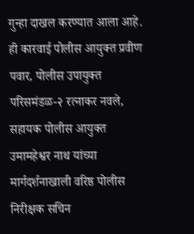गुन्हा दाखल करण्यात आला आहे.
ही कारवाई पोलीस आयुक्त प्रवीण पवार, पोलीस उपायुक्त परिसमंडळ-२ रत्नाकर नवले, सहायक पोलीस आयुक्त उमामहेश्वर नाथ यांच्या मार्गदर्शनाखाली वरिष्ठ पोलीस निरीक्षक सचिन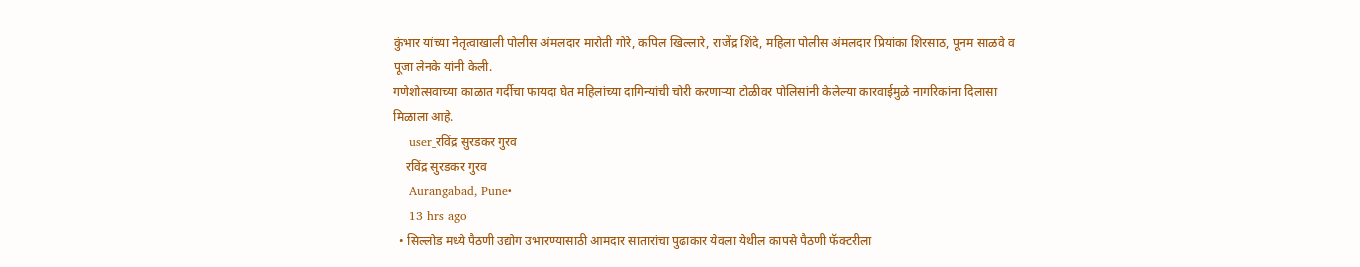कुंभार यांच्या नेतृत्वाखाली पोलीस अंमलदार मारोती गोरे, कपिल खिल्लारे, राजेंद्र शिंदे, महिला पोलीस अंमलदार प्रियांका शिरसाठ, पूनम साळवे व पूजा लेनके यांनी केली.
गणेशोत्सवाच्या काळात गर्दीचा फायदा घेत महिलांच्या दागिन्यांची चोरी करणाऱ्या टोळीवर पोलिसांनी केलेल्या कारवाईमुळे नागरिकांना दिलासा मिळाला आहे.
    user_रविंद्र सुरडकर गुरव
    रविंद्र सुरडकर गुरव
    Aurangabad, Pune•
    13 hrs ago
  • सिल्लोड मध्ये पैठणी उद्योग उभारण्यासाठी आमदार सातारांचा पुढाकार येवला येथील कापसे पैठणी फॅक्टरीला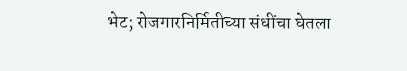भेट; रोजगारनिर्मितीच्या संधींचा घेतला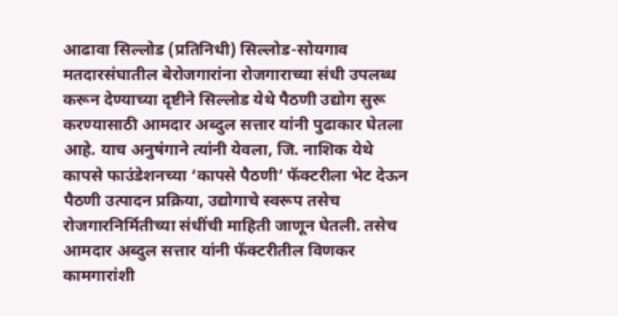आढावा सिल्लोड (प्रतिनिधी) सिल्लोड-सोयगाव मतदारसंघातील बेरोजगारांना रोजगाराच्या संधी उपलब्ध करून देण्याच्या दृष्टीने सिल्लोड येथे पैठणी उद्योग सुरू करण्यासाठी आमदार अब्दुल सत्तार यांनी पुढाकार घेतला आहे. याच अनुषंगाने त्यांनी येवला, जि. नाशिक येथे कापसे फाउंडेशनच्या ‘कापसे पैठणी’ फॅक्टरीला भेट देऊन पैठणी उत्पादन प्रक्रिया, उद्योगाचे स्वरूप तसेच रोजगारनिर्मितीच्या संधींची माहिती जाणून घेतली. तसेच आमदार अब्दुल सत्तार यांनी फॅक्टरीतील विणकर कामगारांशी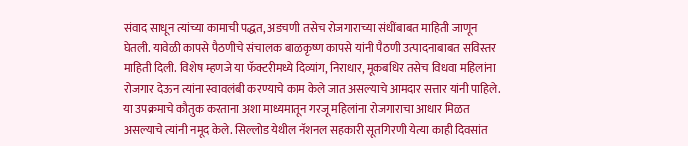संवाद साधून त्यांच्या कामाची पद्धत, अडचणी तसेच रोजगाराच्या संधींबाबत माहिती जाणून घेतली. यावेळी कापसे पैठणीचे संचालक बाळकृष्ण कापसे यांनी पैठणी उत्पादनाबाबत सविस्तर माहिती दिली. विशेष म्हणजे या फॅक्टरीमध्ये दिव्यांग, निराधार, मूकबधिर तसेच विधवा महिलांना रोजगार देऊन त्यांना स्वावलंबी करण्याचे काम केले जात असल्याचे आमदार सत्तार यांनी पाहिले. या उपक्रमाचे कौतुक करताना अशा माध्यमातून गरजू महिलांना रोजगाराचा आधार मिळत असल्याचे त्यांनी नमूद केले. सिल्लोड येथील नॅशनल सहकारी सूतगिरणी येत्या काही दिवसांत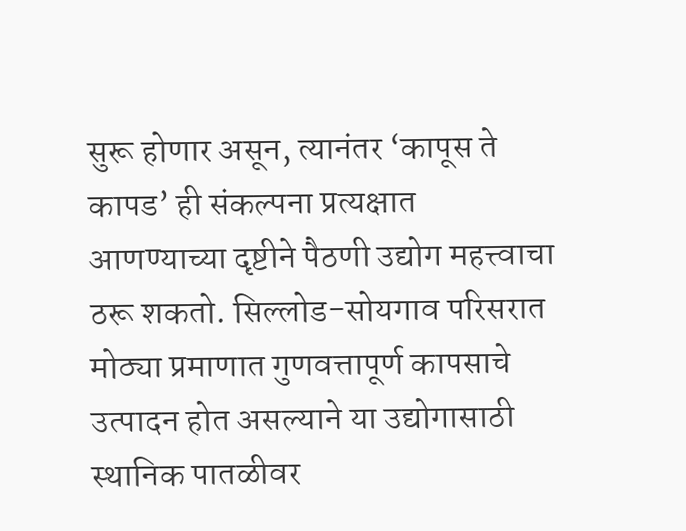सुरू होणार असून, त्यानंतर ‘कापूस ते कापड’ ही संकल्पना प्रत्यक्षात आणण्याच्या दृष्टीने पैठणी उद्योग महत्त्वाचा ठरू शकतो. सिल्लोड-सोयगाव परिसरात मोठ्या प्रमाणात गुणवत्तापूर्ण कापसाचे उत्पादन होत असल्याने या उद्योगासाठी स्थानिक पातळीवर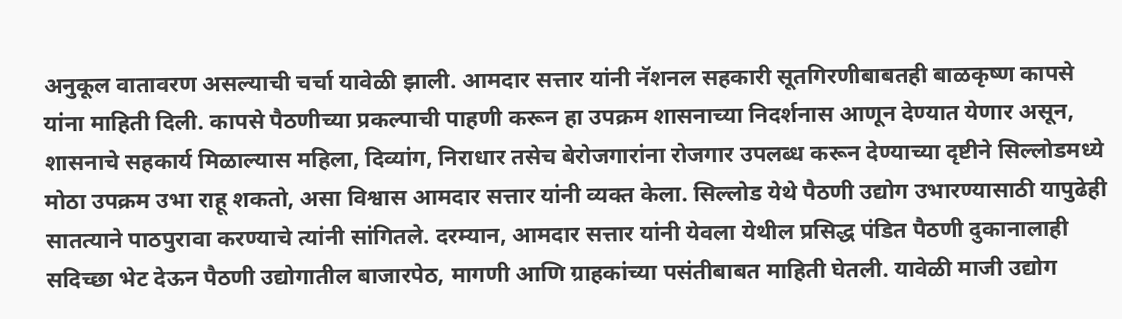अनुकूल वातावरण असल्याची चर्चा यावेळी झाली. आमदार सत्तार यांनी नॅशनल सहकारी सूतगिरणीबाबतही बाळकृष्ण कापसे यांना माहिती दिली. कापसे पैठणीच्या प्रकल्पाची पाहणी करून हा उपक्रम शासनाच्या निदर्शनास आणून देण्यात येणार असून, शासनाचे सहकार्य मिळाल्यास महिला, दिव्यांग, निराधार तसेच बेरोजगारांना रोजगार उपलब्ध करून देण्याच्या दृष्टीने सिल्लोडमध्ये मोठा उपक्रम उभा राहू शकतो, असा विश्वास आमदार सत्तार यांनी व्यक्त केला. सिल्लोड येथे पैठणी उद्योग उभारण्यासाठी यापुढेही सातत्याने पाठपुरावा करण्याचे त्यांनी सांगितले. दरम्यान, आमदार सत्तार यांनी येवला येथील प्रसिद्ध पंडित पैठणी दुकानालाही सदिच्छा भेट देऊन पैठणी उद्योगातील बाजारपेठ, मागणी आणि ग्राहकांच्या पसंतीबाबत माहिती घेतली. यावेळी माजी उद्योग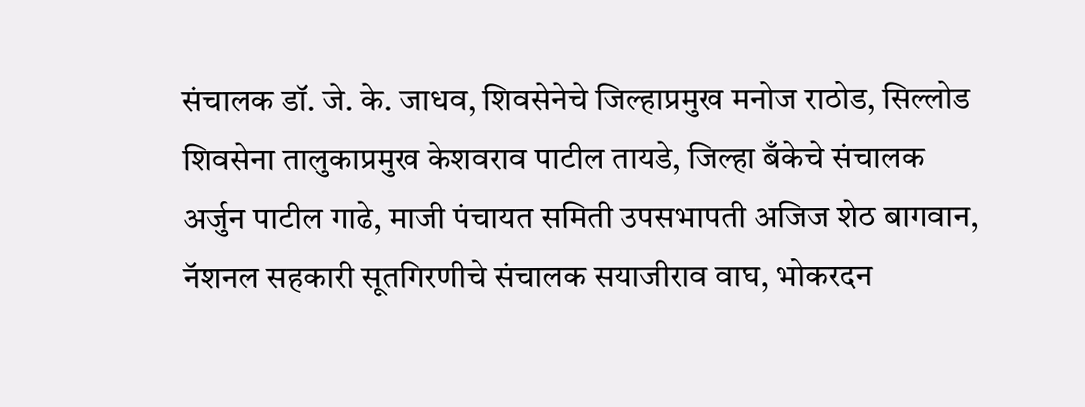संचालक डॉ. जे. के. जाधव, शिवसेनेचे जिल्हाप्रमुख मनोज राठोड, सिल्लोड शिवसेना तालुकाप्रमुख केशवराव पाटील तायडे, जिल्हा बँकेचे संचालक अर्जुन पाटील गाढे, माजी पंचायत समिती उपसभापती अजिज शेठ बागवान, नॅशनल सहकारी सूतगिरणीचे संचालक सयाजीराव वाघ, भोकरदन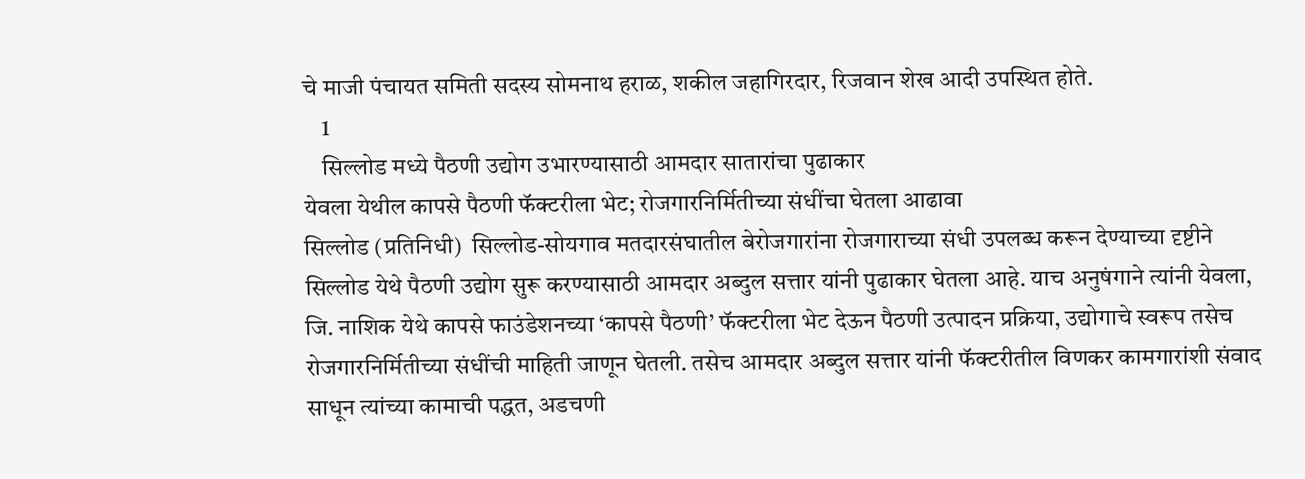चे माजी पंचायत समिती सदस्य सोमनाथ हराळ, शकील जहागिरदार, रिजवान शेख आदी उपस्थित होते.
    1
    सिल्लोड मध्ये पैठणी उद्योग उभारण्यासाठी आमदार सातारांचा पुढाकार
येवला येथील कापसे पैठणी फॅक्टरीला भेट; रोजगारनिर्मितीच्या संधींचा घेतला आढावा
सिल्लोड (प्रतिनिधी)  सिल्लोड-सोयगाव मतदारसंघातील बेरोजगारांना रोजगाराच्या संधी उपलब्ध करून देण्याच्या दृष्टीने सिल्लोड येथे पैठणी उद्योग सुरू करण्यासाठी आमदार अब्दुल सत्तार यांनी पुढाकार घेतला आहे. याच अनुषंगाने त्यांनी येवला, जि. नाशिक येथे कापसे फाउंडेशनच्या ‘कापसे पैठणी’ फॅक्टरीला भेट देऊन पैठणी उत्पादन प्रक्रिया, उद्योगाचे स्वरूप तसेच रोजगारनिर्मितीच्या संधींची माहिती जाणून घेतली. तसेच आमदार अब्दुल सत्तार यांनी फॅक्टरीतील विणकर कामगारांशी संवाद साधून त्यांच्या कामाची पद्धत, अडचणी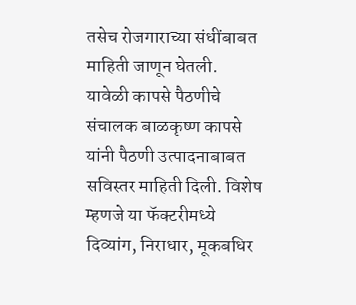तसेच रोजगाराच्या संधींबाबत माहिती जाणून घेतली.
यावेळी कापसे पैठणीचे संचालक बाळकृष्ण कापसे यांनी पैठणी उत्पादनाबाबत सविस्तर माहिती दिली. विशेष म्हणजे या फॅक्टरीमध्ये दिव्यांग, निराधार, मूकबधिर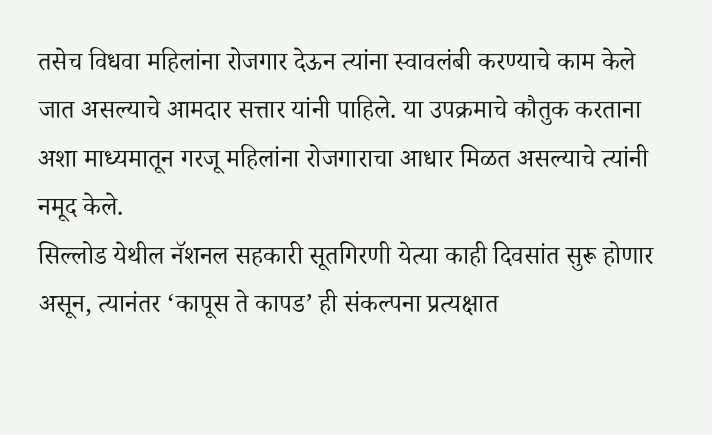तसेच विधवा महिलांना रोजगार देऊन त्यांना स्वावलंबी करण्याचे काम केले जात असल्याचे आमदार सत्तार यांनी पाहिले. या उपक्रमाचे कौतुक करताना अशा माध्यमातून गरजू महिलांना रोजगाराचा आधार मिळत असल्याचे त्यांनी नमूद केले.
सिल्लोड येथील नॅशनल सहकारी सूतगिरणी येत्या काही दिवसांत सुरू होणार असून, त्यानंतर ‘कापूस ते कापड’ ही संकल्पना प्रत्यक्षात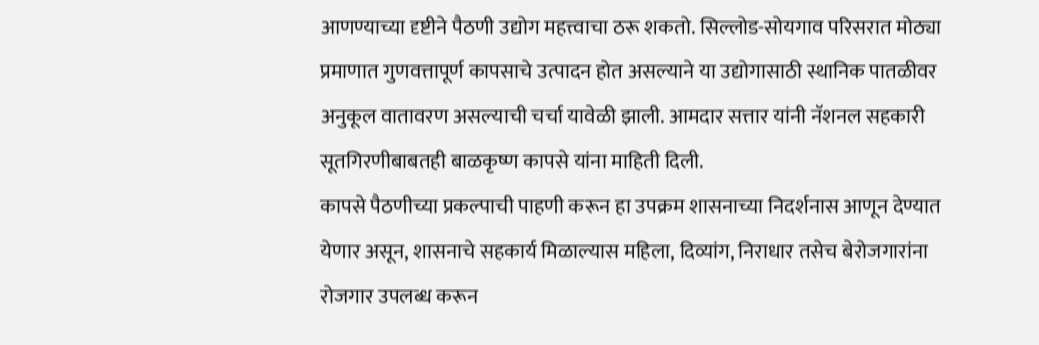आणण्याच्या दृष्टीने पैठणी उद्योग महत्त्वाचा ठरू शकतो. सिल्लोड-सोयगाव परिसरात मोठ्या प्रमाणात गुणवत्तापूर्ण कापसाचे उत्पादन होत असल्याने या उद्योगासाठी स्थानिक पातळीवर अनुकूल वातावरण असल्याची चर्चा यावेळी झाली. आमदार सत्तार यांनी नॅशनल सहकारी सूतगिरणीबाबतही बाळकृष्ण कापसे यांना माहिती दिली.
कापसे पैठणीच्या प्रकल्पाची पाहणी करून हा उपक्रम शासनाच्या निदर्शनास आणून देण्यात येणार असून, शासनाचे सहकार्य मिळाल्यास महिला, दिव्यांग, निराधार तसेच बेरोजगारांना रोजगार उपलब्ध करून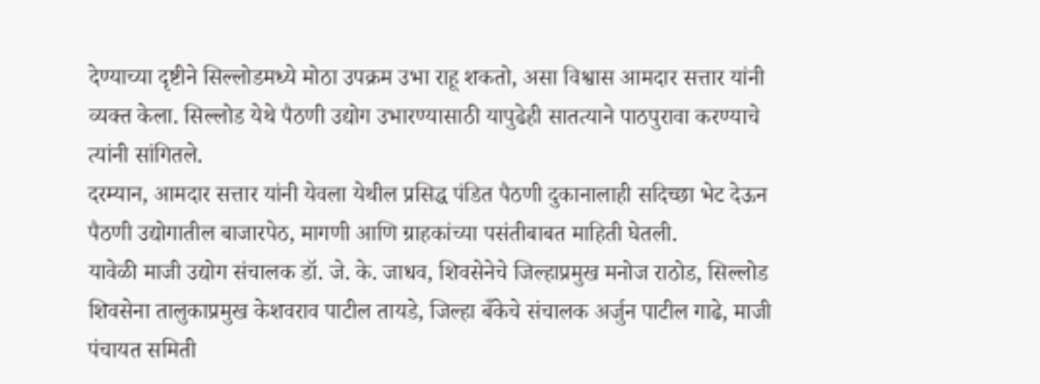देण्याच्या दृष्टीने सिल्लोडमध्ये मोठा उपक्रम उभा राहू शकतो, असा विश्वास आमदार सत्तार यांनी व्यक्त केला. सिल्लोड येथे पैठणी उद्योग उभारण्यासाठी यापुढेही सातत्याने पाठपुरावा करण्याचे त्यांनी सांगितले.
दरम्यान, आमदार सत्तार यांनी येवला येथील प्रसिद्ध पंडित पैठणी दुकानालाही सदिच्छा भेट देऊन पैठणी उद्योगातील बाजारपेठ, मागणी आणि ग्राहकांच्या पसंतीबाबत माहिती घेतली.
यावेळी माजी उद्योग संचालक डॉ. जे. के. जाधव, शिवसेनेचे जिल्हाप्रमुख मनोज राठोड, सिल्लोड शिवसेना तालुकाप्रमुख केशवराव पाटील तायडे, जिल्हा बँकेचे संचालक अर्जुन पाटील गाढे, माजी पंचायत समिती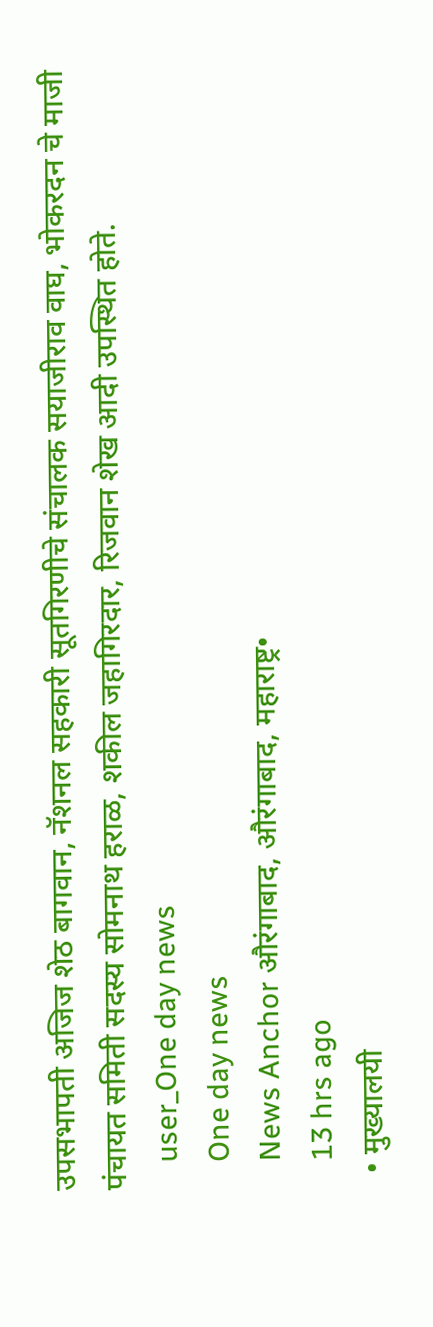उपसभापती अजिज शेठ बागवान, नॅशनल सहकारी सूतगिरणीचे संचालक सयाजीराव वाघ, भोकरदन चे माजी पंचायत समिती सदस्य सोमनाथ हराळ, शकील जहागिरदार, रिजवान शेख आदी उपस्थित होते.
    user_One day news
    One day news
    News Anchor औरंगाबाद, औरंगाबाद, महाराष्ट्र•
    13 hrs ago
  • मुख्यालयी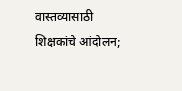वास्तव्यासाठी शिक्षकांचे आंदोलन;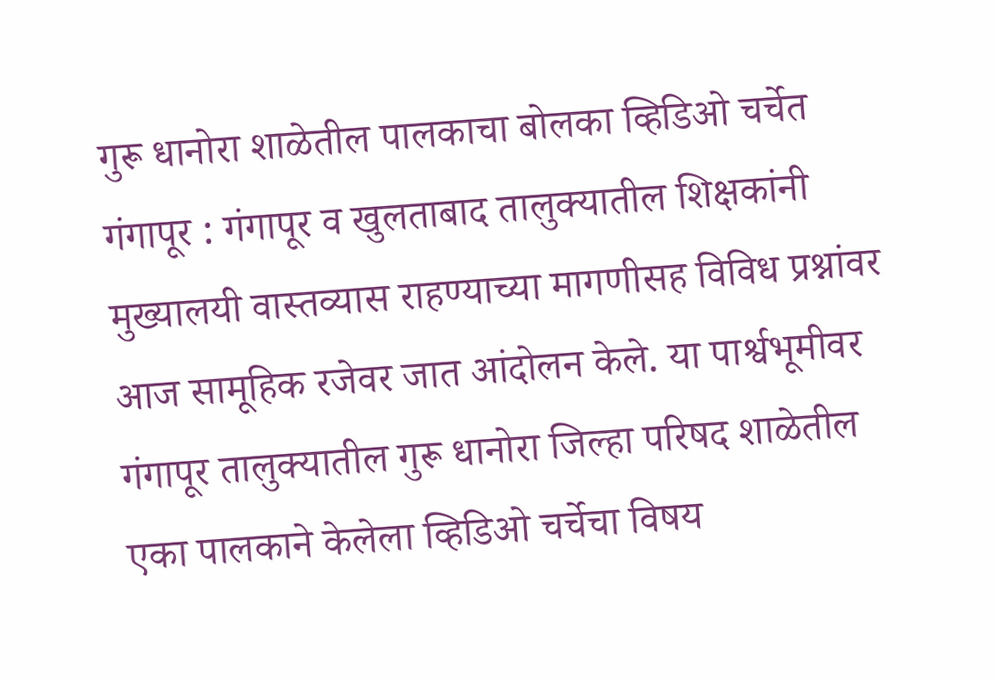गुरू धानोरा शाळेतील पालकाचा बोलका व्हिडिओ चर्चेत गंगापूर : गंगापूर व खुलताबाद तालुक्यातील शिक्षकांनी मुख्यालयी वास्तव्यास राहण्याच्या मागणीसह विविध प्रश्नांवर आज सामूहिक रजेवर जात आंदोलन केले. या पार्श्वभूमीवर गंगापूर तालुक्यातील गुरू धानोरा जिल्हा परिषद शाळेतील एका पालकाने केलेला व्हिडिओ चर्चेचा विषय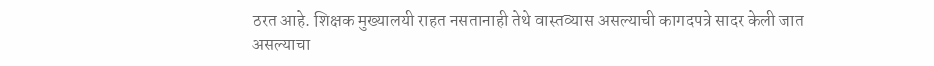ठरत आहे. शिक्षक मुख्यालयी राहत नसतानाही तेथे वास्तव्यास असल्याची कागदपत्रे सादर केली जात असल्याचा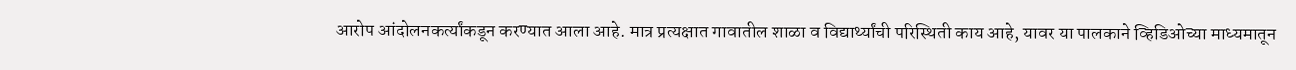आरोप आंदोलनकर्त्यांकडून करण्यात आला आहे. मात्र प्रत्यक्षात गावातील शाळा व विद्यार्थ्यांची परिस्थिती काय आहे, यावर या पालकाने व्हिडिओच्या माध्यमातून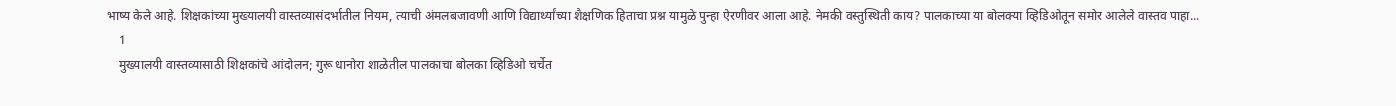भाष्य केले आहे. शिक्षकांच्या मुख्यालयी वास्तव्यासंदर्भातील नियम, त्याची अंमलबजावणी आणि विद्यार्थ्यांच्या शैक्षणिक हिताचा प्रश्न यामुळे पुन्हा ऐरणीवर आला आहे. नेमकी वस्तुस्थिती काय? पालकाच्या या बोलक्या व्हिडिओतून समोर आलेले वास्तव पाहा...
    1
    मुख्यालयी वास्तव्यासाठी शिक्षकांचे आंदोलन; गुरू धानोरा शाळेतील पालकाचा बोलका व्हिडिओ चर्चेत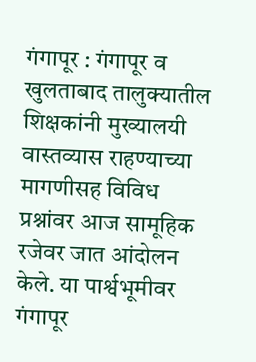गंगापूर : गंगापूर व खुलताबाद तालुक्यातील शिक्षकांनी मुख्यालयी वास्तव्यास राहण्याच्या मागणीसह विविध प्रश्नांवर आज सामूहिक रजेवर जात आंदोलन केले. या पार्श्वभूमीवर गंगापूर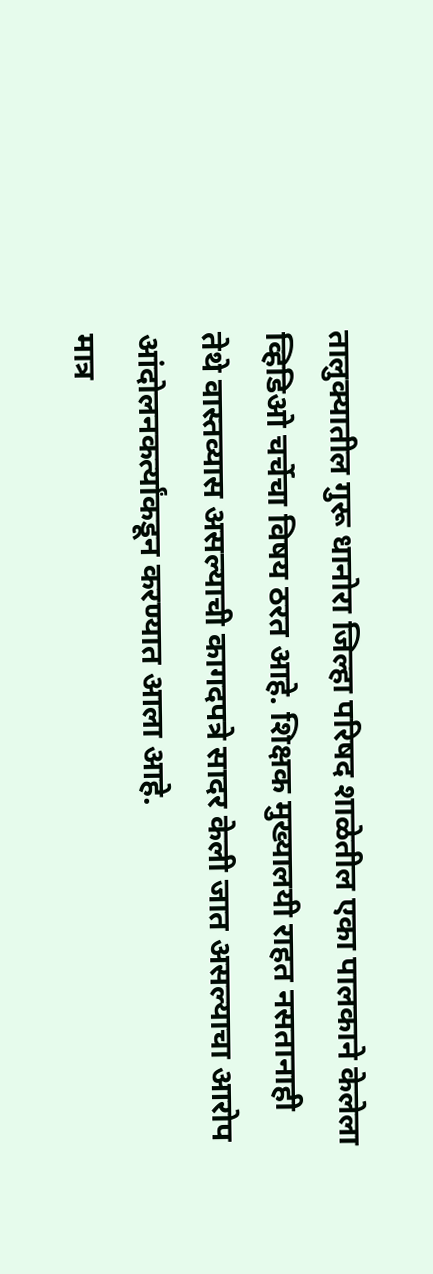तालुक्यातील गुरू धानोरा जिल्हा परिषद शाळेतील एका पालकाने केलेला व्हिडिओ चर्चेचा विषय ठरत आहे. शिक्षक मुख्यालयी राहत नसतानाही तेथे वास्तव्यास असल्याची कागदपत्रे सादर केली जात असल्याचा आरोप आंदोलनकर्त्यांकडून करण्यात आला आहे.
मात्र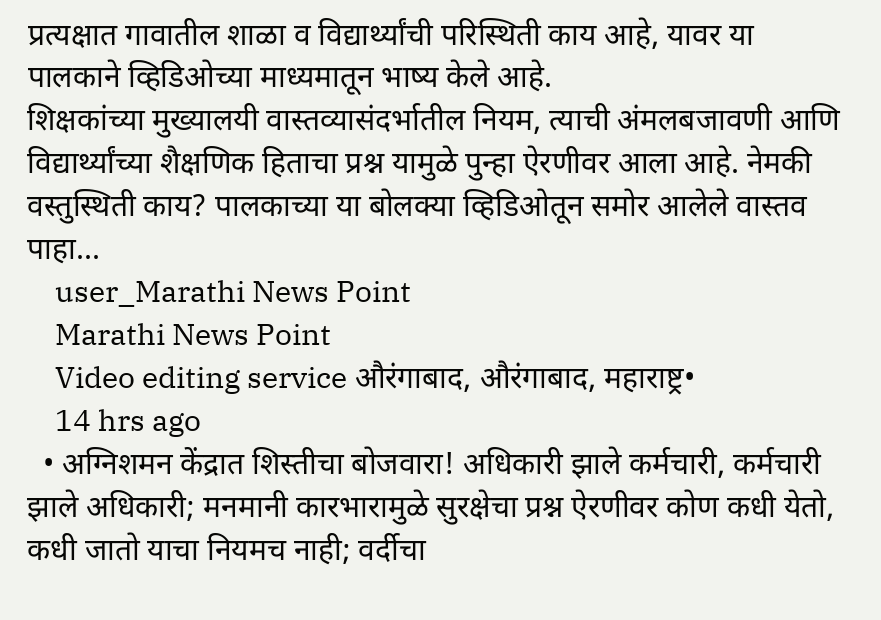प्रत्यक्षात गावातील शाळा व विद्यार्थ्यांची परिस्थिती काय आहे, यावर या पालकाने व्हिडिओच्या माध्यमातून भाष्य केले आहे.
शिक्षकांच्या मुख्यालयी वास्तव्यासंदर्भातील नियम, त्याची अंमलबजावणी आणि विद्यार्थ्यांच्या शैक्षणिक हिताचा प्रश्न यामुळे पुन्हा ऐरणीवर आला आहे. नेमकी वस्तुस्थिती काय? पालकाच्या या बोलक्या व्हिडिओतून समोर आलेले वास्तव पाहा...
    user_Marathi News Point
    Marathi News Point
    Video editing service औरंगाबाद, औरंगाबाद, महाराष्ट्र•
    14 hrs ago
  • अग्निशमन केंद्रात शिस्तीचा बोजवारा! अधिकारी झाले कर्मचारी, कर्मचारी झाले अधिकारी; मनमानी कारभारामुळे सुरक्षेचा प्रश्न ऐरणीवर कोण कधी येतो, कधी जातो याचा नियमच नाही; वर्दीचा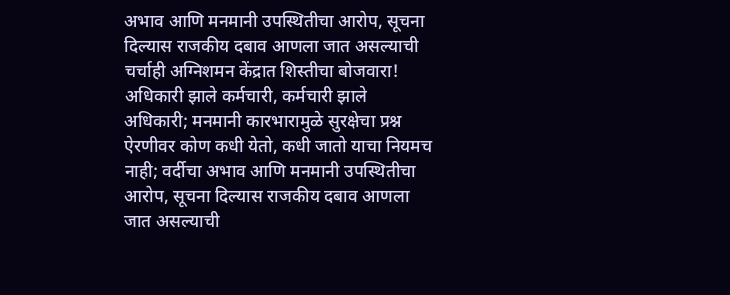अभाव आणि मनमानी उपस्थितीचा आरोप, सूचना दिल्यास राजकीय दबाव आणला जात असल्याची चर्चाही अग्निशमन केंद्रात शिस्तीचा बोजवारा! अधिकारी झाले कर्मचारी, कर्मचारी झाले अधिकारी; मनमानी कारभारामुळे सुरक्षेचा प्रश्न ऐरणीवर कोण कधी येतो, कधी जातो याचा नियमच नाही; वर्दीचा अभाव आणि मनमानी उपस्थितीचा आरोप, सूचना दिल्यास राजकीय दबाव आणला जात असल्याची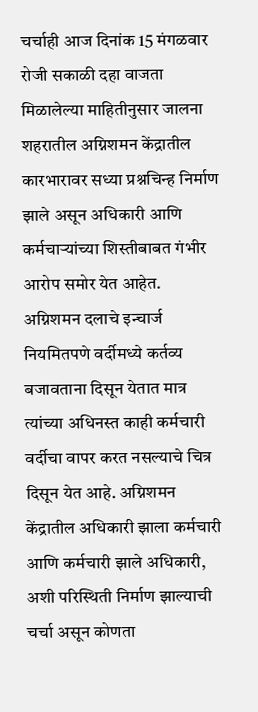चर्चाही आज दिनांक 15 मंगळवार रोजी सकाळी दहा वाजता मिळालेल्या माहितीनुसार जालना शहरातील अग्निशमन केंद्रातील कारभारावर सध्या प्रश्नचिन्ह निर्माण झाले असून अधिकारी आणि कर्मचाऱ्यांच्या शिस्तीबाबत गंभीर आरोप समोर येत आहेत. अग्निशमन दलाचे इन्चार्ज नियमितपणे वर्दीमध्ये कर्तव्य बजावताना दिसून येतात मात्र त्यांच्या अधिनस्त काही कर्मचारी वर्दीचा वापर करत नसल्याचे चित्र दिसून येत आहे. अग्निशमन केंद्रातील अधिकारी झाला कर्मचारी आणि कर्मचारी झाले अधिकारी, अशी परिस्थिती निर्माण झाल्याची चर्चा असून कोणता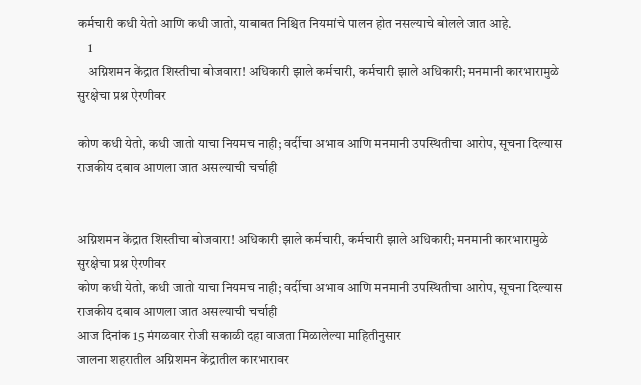कर्मचारी कधी येतो आणि कधी जातो, याबाबत निश्चित नियमांचे पालन होत नसल्याचे बोलले जात आहे.
    1
    अग्निशमन केंद्रात शिस्तीचा बोजवारा! अधिकारी झाले कर्मचारी, कर्मचारी झाले अधिकारी; मनमानी कारभारामुळे सुरक्षेचा प्रश्न ऐरणीवर

कोण कधी येतो, कधी जातो याचा नियमच नाही; वर्दीचा अभाव आणि मनमानी उपस्थितीचा आरोप, सूचना दिल्यास राजकीय दबाव आणला जात असल्याची चर्चाही


अग्निशमन केंद्रात शिस्तीचा बोजवारा! अधिकारी झाले कर्मचारी, कर्मचारी झाले अधिकारी; मनमानी कारभारामुळे सुरक्षेचा प्रश्न ऐरणीवर
कोण कधी येतो, कधी जातो याचा नियमच नाही; वर्दीचा अभाव आणि मनमानी उपस्थितीचा आरोप, सूचना दिल्यास राजकीय दबाव आणला जात असल्याची चर्चाही
आज दिनांक 15 मंगळवार रोजी सकाळी दहा वाजता मिळालेल्या माहितीनुसार
जालना शहरातील अग्निशमन केंद्रातील कारभारावर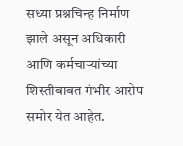सध्या प्रश्नचिन्ह निर्माण झाले असून अधिकारी आणि कर्मचाऱ्यांच्या शिस्तीबाबत गंभीर आरोप समोर येत आहेत.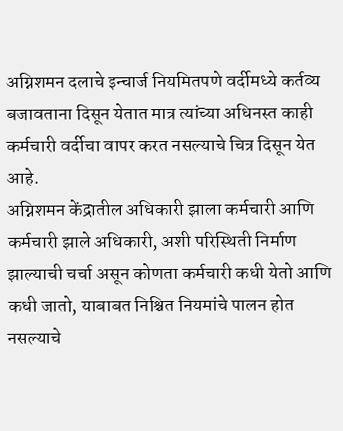अग्निशमन दलाचे इन्चार्ज नियमितपणे वर्दीमध्ये कर्तव्य बजावताना दिसून येतात मात्र त्यांच्या अधिनस्त काही कर्मचारी वर्दीचा वापर करत नसल्याचे चित्र दिसून येत आहे.
अग्निशमन केंद्रातील अधिकारी झाला कर्मचारी आणि कर्मचारी झाले अधिकारी, अशी परिस्थिती निर्माण झाल्याची चर्चा असून कोणता कर्मचारी कधी येतो आणि कधी जातो, याबाबत निश्चित नियमांचे पालन होत नसल्याचे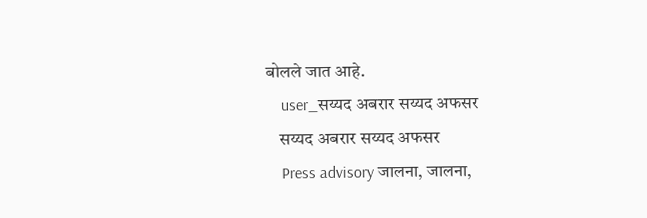बोलले जात आहे.
    user_सय्यद अबरार सय्यद अफसर
    सय्यद अबरार सय्यद अफसर
    Press advisory जालना, जालना,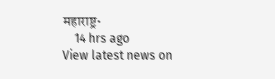महाराष्ट्र•
    14 hrs ago
View latest news on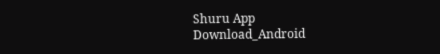Shuru App
Download_Android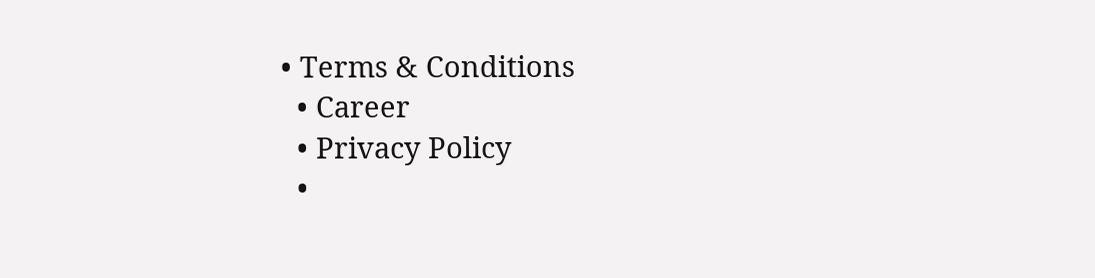• Terms & Conditions
  • Career
  • Privacy Policy
  •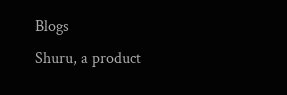Blogs
Shuru, a product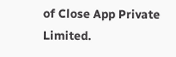of Close App Private Limited.